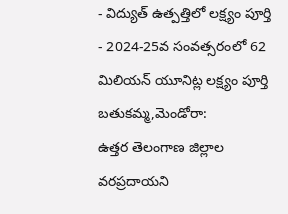- విద్యుత్ ఉత్పత్తిలో లక్ష్యం పూర్తి
- 2024-25వ సంవత్సరంలో 62 మిలియన్ యూనిట్ల లక్ష్యం పూర్తి
బతుకమ్మ,మెండోరా:
ఉత్తర తెలంగాణ జిల్లాల వరప్రదాయని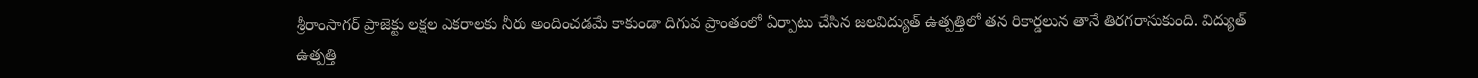శ్రీరాంసాగర్ ప్రాజెక్టు లక్షల ఎకరాలకు నీరు అందించడమే కాకుండా దిగువ ప్రాంతంలో ఏర్పాటు చేసిన జలవిద్యుత్ ఉత్పత్తిలో తన రికార్డలున తానే తిరగరాసుకుంది. విద్యుత్ ఉత్పత్తి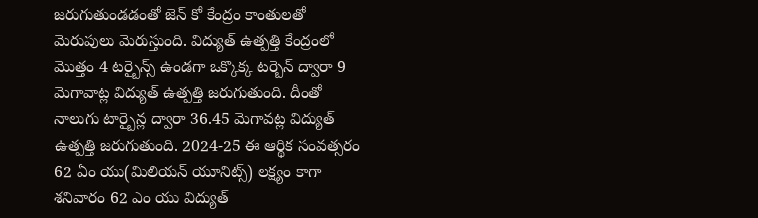జరుగుతుండడంతో జెన్ కో కేంద్రం కాంతులతో మెరుపులు మెరుస్తుంది. విద్యుత్ ఉత్పత్తి కేంద్రంలో మొత్తం 4 టర్బైన్స్ ఉండగా ఒక్కొక్క టర్బెన్ ద్వారా 9 మెగావాట్ల విద్యుత్ ఉత్పత్తి జరుగుతుంది. దీంతో నాలుగు టార్బైన్ల ద్వారా 36.45 మెగావట్ల విద్యుత్ ఉత్పత్తి జరుగుతుంది. 2024-25 ఈ ఆర్థిక సంవత్సరం 62 ఏం యు(మిలియన్ యూనిట్స్) లక్ష్యం కాగా శనివారం 62 ఎం యు విద్యుత్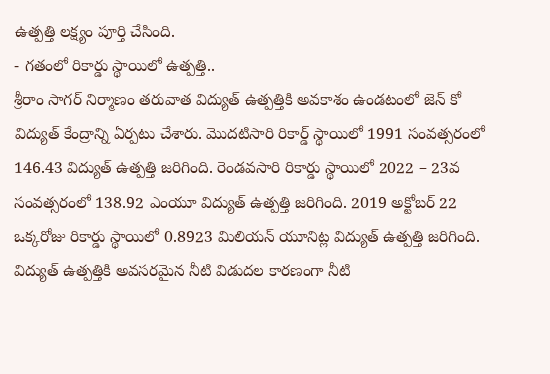ఉత్పత్తి లక్ష్యం పూర్తి చేసింది.
- గతంలో రికార్డు స్థాయిలో ఉత్పత్తి..
శ్రీరాం సాగర్ నిర్మాణం తరువాత విద్యుత్ ఉత్పత్తికి అవకాశం ఉండటంలో జెన్ కో విద్యుత్ కేంద్రాన్ని ఏర్పటు చేశారు. మొదటిసారి రికార్డ్ స్థాయిలో 1991 సంవత్సరంలో 146.43 విద్యుత్ ఉత్పత్తి జరిగింది. రెండవసారి రికార్డు స్థాయిలో 2022 – 23వ సంవత్సరంలో 138.92 ఎంయూ విద్యుత్ ఉత్పత్తి జరిగింది. 2019 అక్టోబర్ 22 ఒక్కరోజు రికార్డు స్థాయిలో 0.8923 మిలియన్ యూనిట్ల విద్యుత్ ఉత్పత్తి జరిగింది.
విద్యుత్ ఉత్పత్తికి అవసరమైన నీటి విడుదల కారణంగా నీటి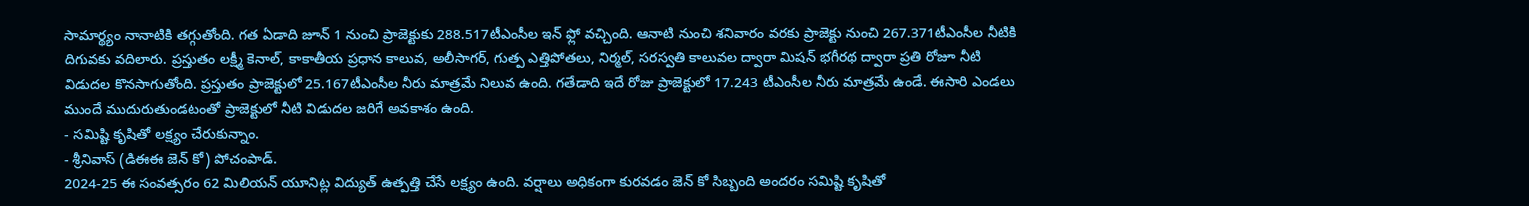సామార్థ్యం నానాటికి తగ్గుతోంది. గత ఏడాది జూన్ 1 నుంచి ప్రాజెక్టుకు 288.517టీఎంసీల ఇన్ ఫ్లో వచ్చింది. ఆనాటి నుంచి శనివారం వరకు ప్రాజెక్టు నుంచి 267.371టీఎంసీల నీటికి దిగువకు వదిలారు. ప్రస్తుతం లక్ష్మీ కెనాల్, కాకాతీయ ప్రధాన కాలువ, అలీసాగర్, గుత్ప ఎత్తిపోతలు, నిర్మల్, సరస్వతి కాలువల ద్వారా మిషన్ భగీరథ ద్వారా ప్రతి రోజూ నీటి విడుదల కొనసాగుతోంది. ప్రస్తుతం ప్రాజెక్టులో 25.167టీఎంసీల నీరు మాత్రమే నిలువ ఉంది. గతేడాది ఇదే రోజు ప్రాజెక్టులో 17.243 టీఎంసీల నీరు మాత్రమే ఉండే. ఈసారి ఎండలు ముందే ముదురుతుండటంతో ప్రాజెక్టులో నీటి విడుదల జరిగే అవకాశం ఉంది.
- సమిష్టి కృషితో లక్ష్యం చేరుకున్నాం.
- శ్రీనివాస్ (డిఈఈ జెన్ కో) పోచంపాడ్.
2024-25 ఈ సంవత్సరం 62 మిలియన్ యూనిట్ల విద్యుత్ ఉత్పత్తి చేసే లక్ష్యం ఉంది. వర్షాలు అధికంగా కురవడం జెన్ కో సిబ్బంది అందరం సమిష్టి కృషితో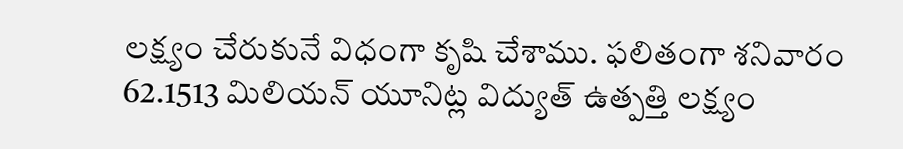లక్ష్యం చేరుకునే విధంగా కృషి చేశాము. ఫలితంగా శనివారం 62.1513 మిలియన్ యూనిట్ల విద్యుత్ ఉత్పత్తి లక్ష్యం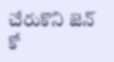చేరుకొని జెన్ కో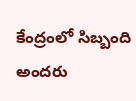కేంద్రంలో సిబ్బంది అందరు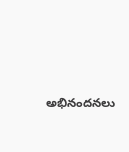అభినందనలు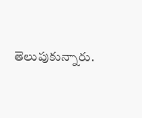తెలుపుకున్నారు.